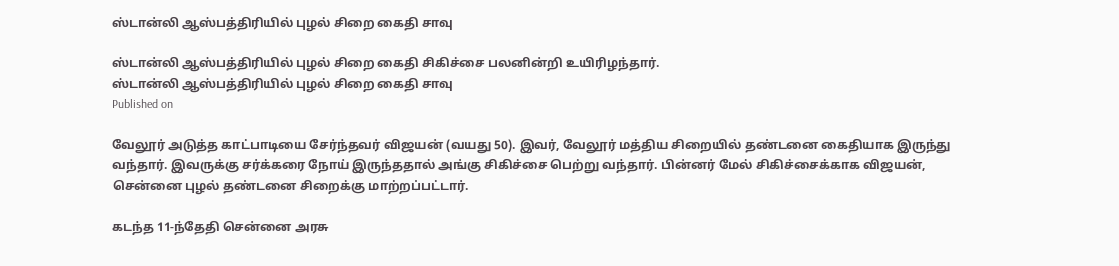ஸ்டான்லி ஆஸ்பத்திரியில் புழல் சிறை கைதி சாவு

ஸ்டான்லி ஆஸ்பத்திரியில் புழல் சிறை கைதி சிகிச்சை பலனின்றி உயிரிழந்தார்.
ஸ்டான்லி ஆஸ்பத்திரியில் புழல் சிறை கைதி சாவு
Published on

வேலூர் அடுத்த காட்பாடியை சேர்ந்தவர் விஜயன் (வயது 50). இவர், வேலூர் மத்திய சிறையில் தண்டனை கைதியாக இருந்து வந்தார். இவருக்கு சர்க்கரை நோய் இருந்ததால் அங்கு சிகிச்சை பெற்று வந்தார். பின்னர் மேல் சிகிச்சைக்காக விஜயன், சென்னை புழல் தண்டனை சிறைக்கு மாற்றப்பட்டார்.

கடந்த 11-ந்தேதி சென்னை அரசு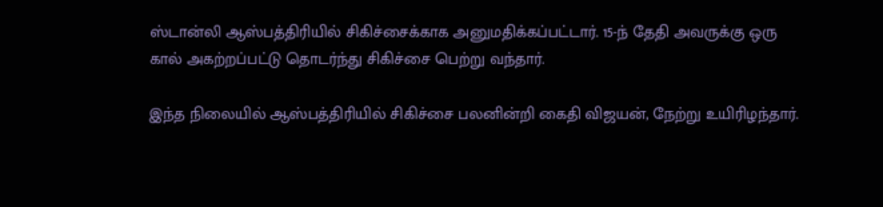ஸ்டான்லி ஆஸ்பத்திரியில் சிகிச்சைக்காக அனுமதிக்கப்பட்டார். 15-ந் தேதி அவருக்கு ஒரு கால் அகற்றப்பட்டு தொடர்ந்து சிகிச்சை பெற்று வந்தார்.

இந்த நிலையில் ஆஸ்பத்திரியில் சிகிச்சை பலனின்றி கைதி விஜயன், நேற்று உயிரிழந்தார்.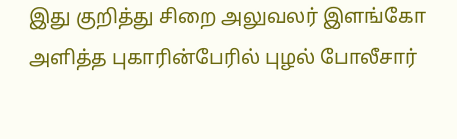இது குறித்து சிறை அலுவலர் இளங்கோ அளித்த புகாரின்பேரில் புழல் போலீசார்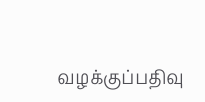வழக்குப்பதிவு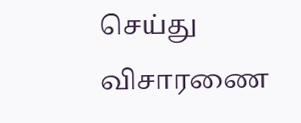செய்து விசாரணை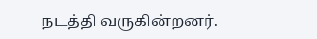நடத்தி வருகின்றனர்.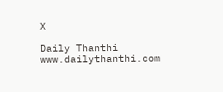X

Daily Thanthi
www.dailythanthi.com